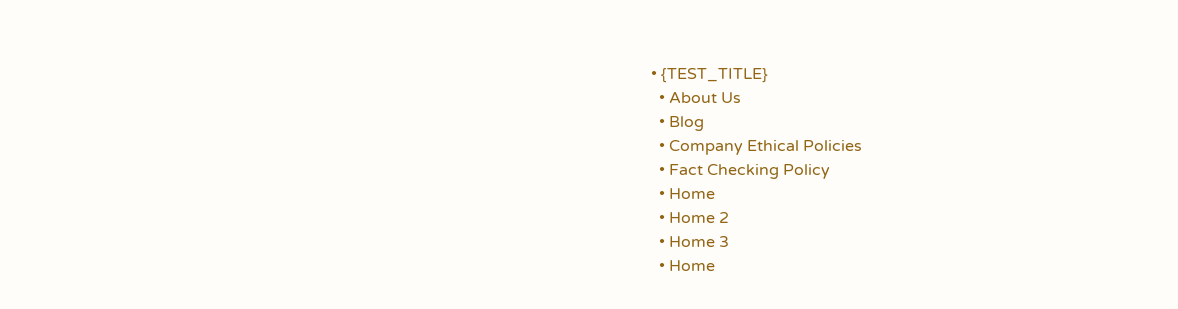• {TEST_TITLE}
  • About Us
  • Blog
  • Company Ethical Policies
  • Fact Checking Policy
  • Home
  • Home 2
  • Home 3
  • Home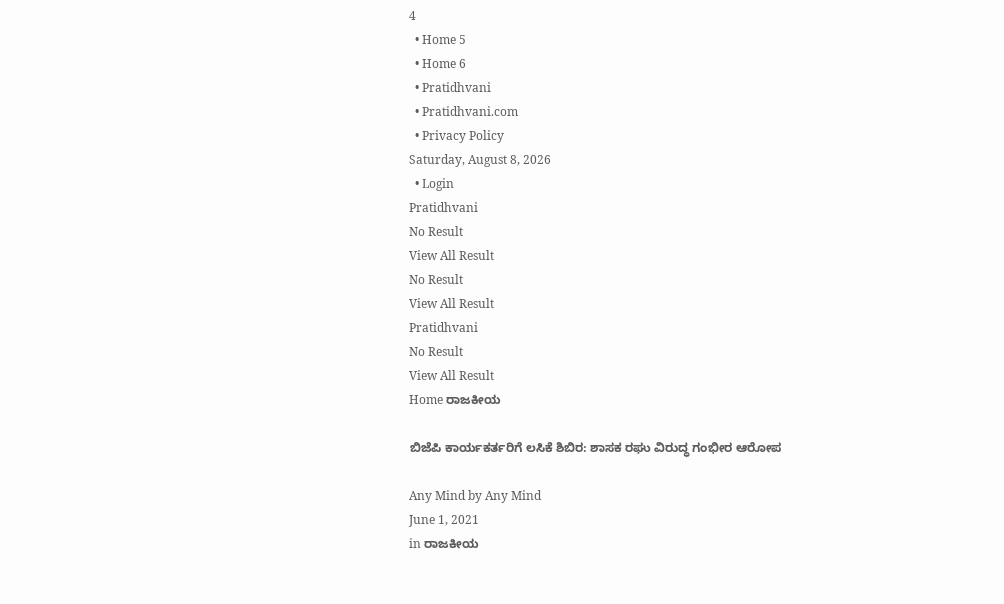4
  • Home 5
  • Home 6
  • Pratidhvani
  • Pratidhvani.com
  • Privacy Policy
Saturday, August 8, 2026
  • Login
Pratidhvani
No Result
View All Result
No Result
View All Result
Pratidhvani
No Result
View All Result
Home ರಾಜಕೀಯ

ಬಿಜೆಪಿ ಕಾರ್ಯಕರ್ತರಿಗೆ ಲಸಿಕೆ ಶಿಬಿರ: ಶಾಸಕ ರಘು ವಿರುದ್ಧ ಗಂಭೀರ ಆರೋಪ

Any Mind by Any Mind
June 1, 2021
in ರಾಜಕೀಯ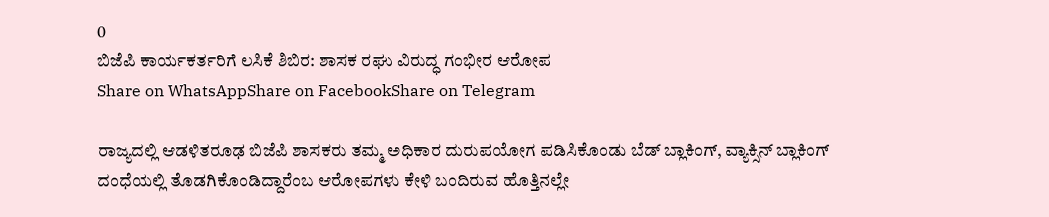0
ಬಿಜೆಪಿ ಕಾರ್ಯಕರ್ತರಿಗೆ ಲಸಿಕೆ ಶಿಬಿರ: ಶಾಸಕ ರಘು ವಿರುದ್ಧ ಗಂಭೀರ ಆರೋಪ
Share on WhatsAppShare on FacebookShare on Telegram

ರಾಜ್ಯದಲ್ಲಿ ಆಡಳಿತರೂಢ ಬಿಜೆಪಿ ಶಾಸಕರು ತಮ್ಮ ಅಧಿಕಾರ ದುರುಪಯೋಗ ಪಡಿಸಿಕೊಂಡು ಬೆಡ್‌ ಬ್ಲಾಕಿಂಗ್‌, ವ್ಯಾಕ್ಸಿನ್‌ ಬ್ಲಾಕಿಂಗ್‌ ದಂಧೆಯಲ್ಲಿ ತೊಡಗಿಕೊಂಡಿದ್ದಾರೆಂಬ ಆರೋಪಗಳು ಕೇಳಿ ಬಂದಿರುವ ಹೊತ್ತಿನಲ್ಲೇ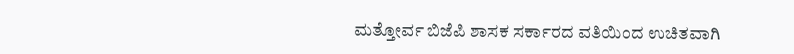ಮತ್ತೋರ್ವ ಬಿಜೆಪಿ ಶಾಸಕ ಸರ್ಕಾರದ ವತಿಯಿಂದ ಉಚಿತವಾಗಿ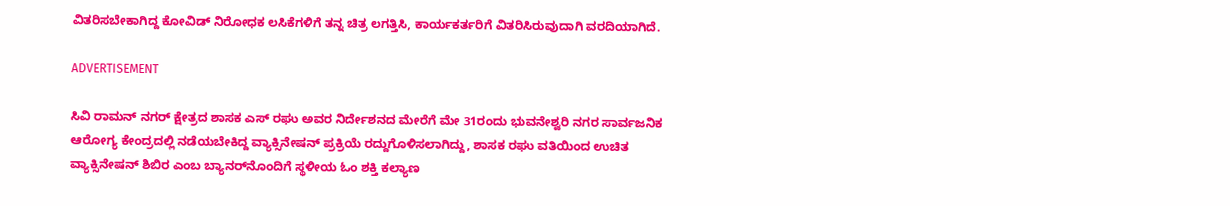ವಿತರಿಸಬೇಕಾಗಿದ್ದ ಕೋವಿಡ್‌ ನಿರೋಧಕ ಲಸಿಕೆಗಳಿಗೆ ತನ್ನ ಚಿತ್ರ ಲಗತ್ತಿಸಿ, ಕಾರ್ಯಕರ್ತರಿಗೆ ವಿತರಿಸಿರುವುದಾಗಿ ವರದಿಯಾಗಿದೆ.

ADVERTISEMENT

ಸಿವಿ ರಾಮನ್‌ ನಗರ್‌ ಕ್ಷೇತ್ರದ ಶಾಸಕ ಎಸ್‌ ರಘು ಅವರ ನಿರ್ದೇಶನದ ಮೇರೆಗೆ ಮೇ 31ರಂದು ಭುವನೇಶ್ವರಿ ನಗರ ಸಾರ್ವಜನಿಕ ಆರೋಗ್ಯ ಕೇಂದ್ರದಲ್ಲಿ ನಡೆಯಬೇಕಿದ್ದ ವ್ಯಾಕ್ಸಿನೇಷನ್‌ ಪ್ರಕ್ರಿಯೆ ರದ್ದುಗೊಳಿಸಲಾಗಿದ್ದು, ಶಾಸಕ ರಘು ವತಿಯಿಂದ ಉಚಿತ ವ್ಯಾಕ್ಸಿನೇಷನ್‌ ಶಿಬಿರ ಎಂಬ ಬ್ಯಾನರ್‌ನೊಂದಿಗೆ ಸ್ಥಳೀಯ ಓಂ ಶಕ್ತಿ ಕಲ್ಯಾಣ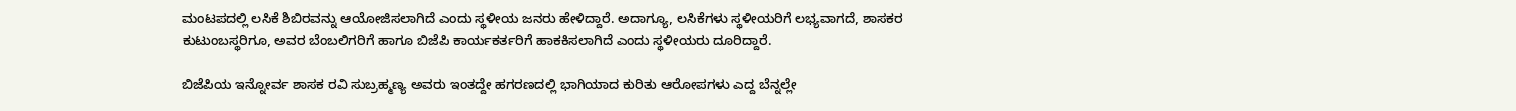ಮಂಟಪದಲ್ಲಿ ಲಸಿಕೆ ಶಿಬಿರವನ್ನು ಆಯೋಜಿಸಲಾಗಿದೆ ಎಂದು ಸ್ಥಳೀಯ ಜನರು ಹೇಳಿದ್ದಾರೆ. ಅದಾಗ್ಯೂ, ಲಸಿಕೆಗಳು ಸ್ಥಳೀಯರಿಗೆ ಲಭ್ಯವಾಗದೆ, ಶಾಸಕರ ಕುಟುಂಬಸ್ಥರಿಗೂ, ಅವರ ಬೆಂಬಲಿಗರಿಗೆ ಹಾಗೂ ಬಿಜೆಪಿ ಕಾರ್ಯಕರ್ತರಿಗೆ ಹಾಕಕಿಸಲಾಗಿದೆ ಎಂದು ಸ್ಥಳೀಯರು ದೂರಿದ್ದಾರೆ.

ಬಿಜೆಪಿಯ ಇನ್ನೋರ್ವ ಶಾಸಕ ರವಿ ಸುಬ್ರಹ್ಮಣ್ಯ ಅವರು ಇಂತದ್ದೇ ಹಗರಣದಲ್ಲಿ ಭಾಗಿಯಾದ ಕುರಿತು ಆರೋಪಗಳು ಎದ್ದ ಬೆನ್ನಲ್ಲೇ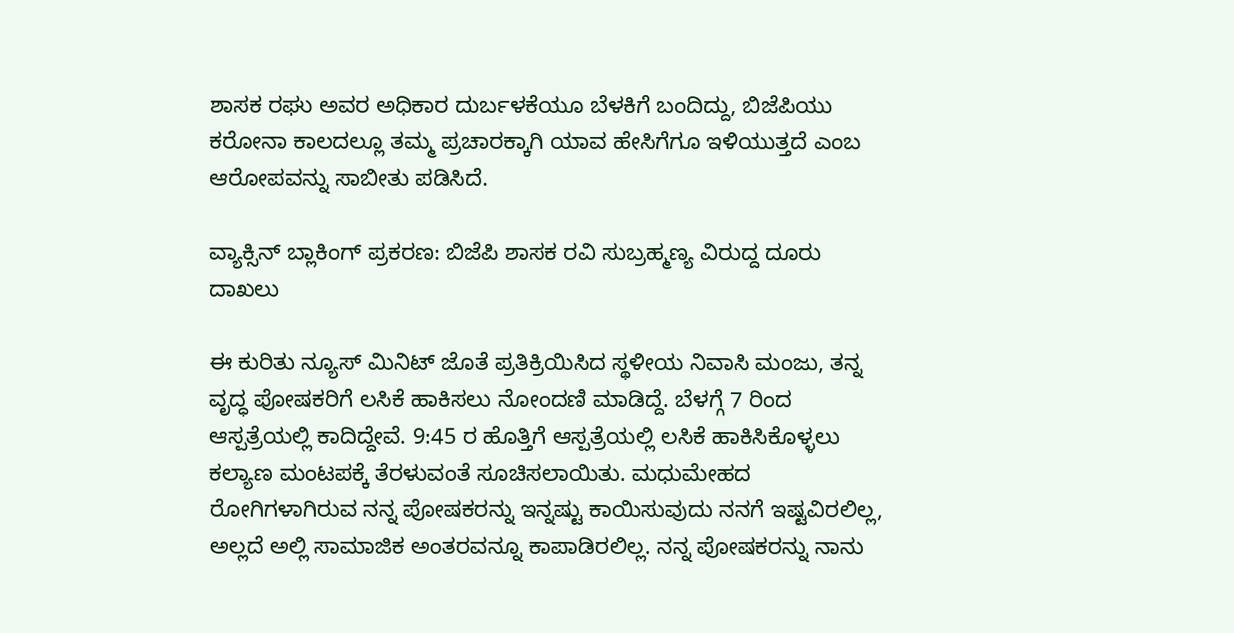ಶಾಸಕ ರಘು ಅವರ ಅಧಿಕಾರ ದುರ್ಬಳಕೆಯೂ ಬೆಳಕಿಗೆ ಬಂದಿದ್ದು, ಬಿಜೆಪಿಯು ಕರೋನಾ ಕಾಲದಲ್ಲೂ ತಮ್ಮ ಪ್ರಚಾರಕ್ಕಾಗಿ ಯಾವ ಹೇಸಿಗೆಗೂ ಇಳಿಯುತ್ತದೆ ಎಂಬ ಆರೋಪವನ್ನು ಸಾಬೀತು ಪಡಿಸಿದೆ.

ವ್ಯಾಕ್ಸಿನ್ ಬ್ಲಾಕಿಂಗ್ ಪ್ರಕರಣ: ಬಿಜೆಪಿ ಶಾಸಕ ರವಿ ಸುಬ್ರಹ್ಮಣ್ಯ ವಿರುದ್ದ ದೂರು ದಾಖಲು

ಈ ಕುರಿತು ನ್ಯೂಸ್‌ ಮಿನಿಟ್‌ ಜೊತೆ ಪ್ರತಿಕ್ರಿಯಿಸಿದ ಸ್ಥಳೀಯ ನಿವಾಸಿ ಮಂಜು, ತನ್ನ ವೃದ್ಧ ಪೋಷಕರಿಗೆ ಲಸಿಕೆ ಹಾಕಿಸಲು ನೋಂದಣಿ ಮಾಡಿದ್ದೆ. ಬೆಳಗ್ಗೆ 7 ರಿಂದ ಆಸ್ಪತ್ರೆಯಲ್ಲಿ ಕಾದಿದ್ದೇವೆ. 9:45 ರ ಹೊತ್ತಿಗೆ ಆಸ್ಪತ್ರೆಯಲ್ಲಿ ಲಸಿಕೆ ಹಾಕಿಸಿಕೊಳ್ಳಲು ಕಲ್ಯಾಣ ಮಂಟಪಕ್ಕೆ ತೆರಳುವಂತೆ ಸೂಚಿಸಲಾಯಿತು. ಮಧುಮೇಹದ ರೋಗಿಗಳಾಗಿರುವ ನನ್ನ ಪೋಷಕರನ್ನು ಇನ್ನಷ್ಟು ಕಾಯಿಸುವುದು ನನಗೆ ಇಷ್ಟವಿರಲಿಲ್ಲ, ಅಲ್ಲದೆ ಅಲ್ಲಿ ಸಾಮಾಜಿಕ ಅಂತರವನ್ನೂ ಕಾಪಾಡಿರಲಿಲ್ಲ. ನನ್ನ ಪೋಷಕರನ್ನು ನಾನು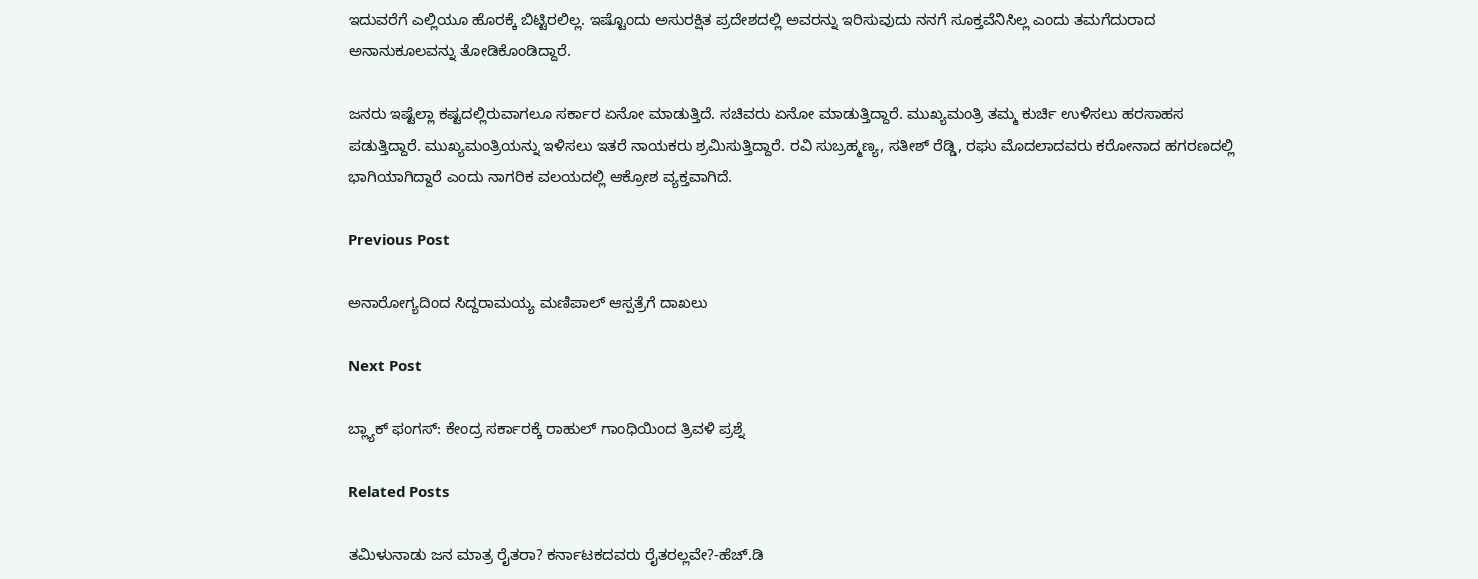ಇದುವರೆಗೆ ಎಲ್ಲಿಯೂ ಹೊರಕ್ಕೆ ಬಿಟ್ಟಿರಲಿಲ್ಲ. ಇಷ್ಟೊಂದು ಅಸುರಕ್ಷಿತ ಪ್ರದೇಶದಲ್ಲಿ ಅವರನ್ನು ಇರಿಸುವುದು ನನಗೆ ಸೂಕ್ತವೆನಿಸಿಲ್ಲ ಎಂದು ತಮಗೆದುರಾದ ಅನಾನುಕೂಲವನ್ನು ತೋಡಿಕೊಂಡಿದ್ದಾರೆ.

ಜನರು ಇಷ್ಟೆಲ್ಲಾ ಕಷ್ಟದಲ್ಲಿರುವಾಗಲೂ ಸರ್ಕಾರ ಏನೋ ಮಾಡುತ್ತಿದೆ. ಸಚಿವರು ಏನೋ ಮಾಡುತ್ತಿದ್ದಾರೆ. ಮುಖ್ಯಮಂತ್ರಿ ತಮ್ಮ ಕುರ್ಚಿ ಉಳಿಸಲು ಹರಸಾಹಸ ಪಡುತ್ತಿದ್ದಾರೆ. ಮುಖ್ಯಮಂತ್ರಿಯನ್ನು ಇಳಿಸಲು ಇತರೆ ನಾಯಕರು ಶ್ರಮಿಸುತ್ತಿದ್ದಾರೆ. ರವಿ ಸುಬ್ರಹ್ಮಣ್ಯ, ಸತೀಶ್‌ ರೆಡ್ಡಿ, ರಘು ಮೊದಲಾದವರು ಕರೋನಾದ ಹಗರಣದಲ್ಲಿ ಭಾಗಿಯಾಗಿದ್ದಾರೆ ಎಂದು ನಾಗರಿಕ ವಲಯದಲ್ಲಿ ಆಕ್ರೋಶ ವ್ಯಕ್ತವಾಗಿದೆ.

Previous Post

ಅನಾರೋಗ್ಯದಿಂದ ಸಿದ್ದರಾಮಯ್ಯ ಮಣಿಪಾಲ್‌ ಆಸ್ಪತ್ರೆಗೆ ದಾಖಲು

Next Post

ಬ್ಲ್ಯಾಕ್ ಫಂಗಸ್: ಕೇಂದ್ರ ಸರ್ಕಾರಕ್ಕೆ ರಾಹುಲ್ ಗಾಂಧಿಯಿಂದ ತ್ರಿವಳಿ ಪ್ರಶ್ನೆ

Related Posts

ತಮಿಳುನಾಡು ಜನ ಮಾತ್ರ ರೈತರಾ? ಕರ್ನಾಟಕದವರು ರೈತರಲ್ಲವೇ?-ಹೆಚ್.ಡಿ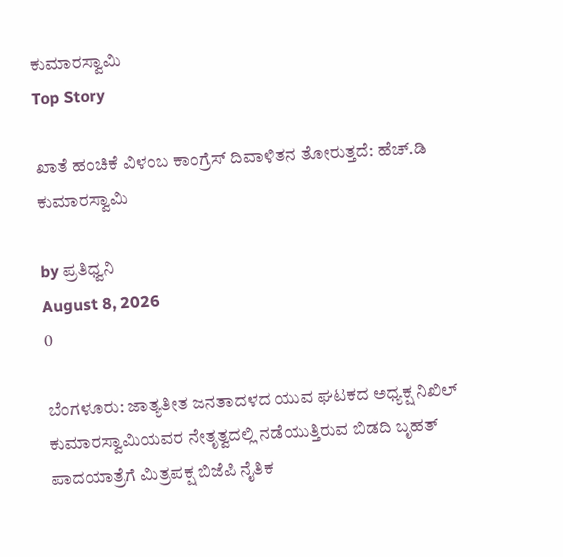ಕುಮಾರಸ್ವಾಮಿ
Top Story

ಖಾತೆ ಹಂಚಿಕೆ ವಿಳಂಬ ಕಾಂಗ್ರೆಸ್ ದಿವಾಳಿತನ ತೋರುತ್ತದೆ: ಹೆಚ್.ಡಿ ಕುಮಾರಸ್ವಾಮಿ

by ಪ್ರತಿಧ್ವನಿ
August 8, 2026
0

ಬೆಂಗಳೂರು: ಜಾತ್ಯತೀತ ಜನತಾದಳದ ಯುವ ಘಟಕದ ಅಧ್ಯಕ್ಷ ನಿಖಿಲ್ ಕುಮಾರಸ್ವಾಮಿಯವರ ನೇತೃತ್ವದಲ್ಲಿ ನಡೆಯುತ್ತಿರುವ ಬಿಡದಿ ಬೃಹತ್ ಪಾದಯಾತ್ರೆಗೆ ಮಿತ್ರಪಕ್ಷ ಬಿಜೆಪಿ ನೈತಿಕ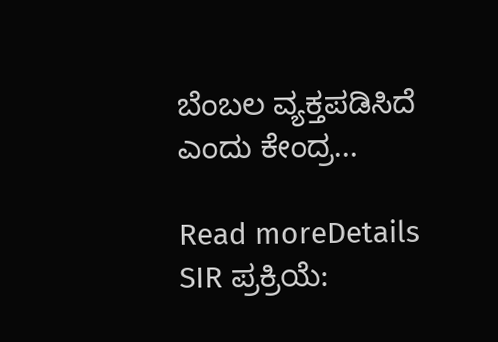ಬೆಂಬಲ ವ್ಯಕ್ತಪಡಿಸಿದೆ ಎಂದು ಕೇಂದ್ರ...

Read moreDetails
SIR ಪ್ರಕ್ರಿಯೆ: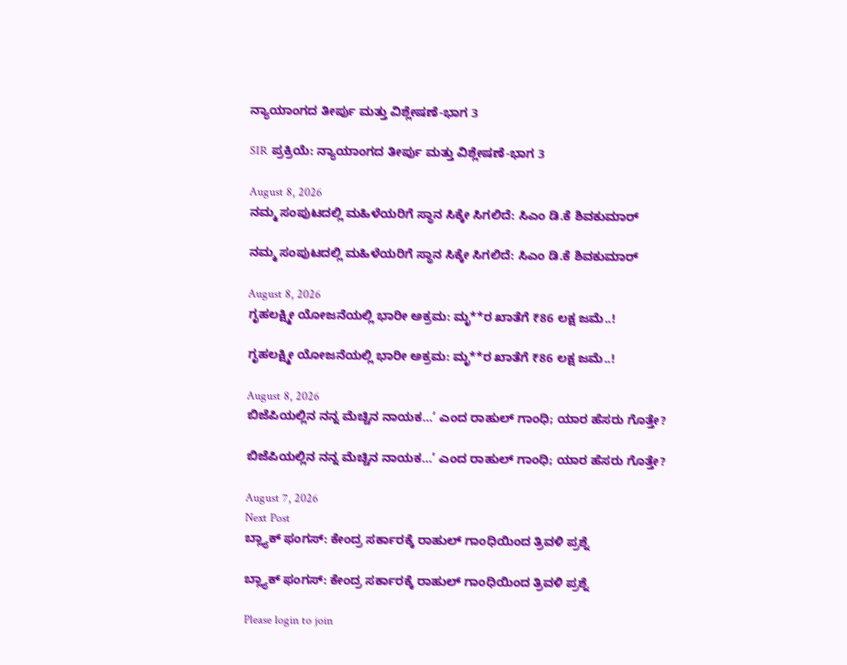ನ್ಯಾಯಾಂಗದ ತೀರ್ಪು ಮತ್ತು ವಿಶ್ಲೇಷಣೆ-ಭಾಗ 3

SIR ಪ್ರಕ್ರಿಯೆ: ನ್ಯಾಯಾಂಗದ ತೀರ್ಪು ಮತ್ತು ವಿಶ್ಲೇಷಣೆ-ಭಾಗ 3

August 8, 2026
ನಮ್ಮ ಸಂಪುಟದಲ್ಲಿ ಮಹಿಳೆಯರಿಗೆ ಸ್ಥಾನ ಸಿಕ್ಕೇ ಸಿಗಲಿದೆ: ಸಿಎಂ ಡಿ.ಕೆ ಶಿವಕುಮಾರ್

ನಮ್ಮ ಸಂಪುಟದಲ್ಲಿ ಮಹಿಳೆಯರಿಗೆ ಸ್ಥಾನ ಸಿಕ್ಕೇ ಸಿಗಲಿದೆ: ಸಿಎಂ ಡಿ.ಕೆ ಶಿವಕುಮಾರ್

August 8, 2026
ಗೃಹಲಕ್ಷ್ಮೀ ಯೋಜನೆಯಲ್ಲಿ ಭಾರೀ ಅಕ್ರಮ: ಮೃ**ರ ಖಾತೆಗೆ ₹86 ಲಕ್ಷ ಜಮೆ..!

ಗೃಹಲಕ್ಷ್ಮೀ ಯೋಜನೆಯಲ್ಲಿ ಭಾರೀ ಅಕ್ರಮ: ಮೃ**ರ ಖಾತೆಗೆ ₹86 ಲಕ್ಷ ಜಮೆ..!

August 8, 2026
ಬಿಜೆಪಿಯಲ್ಲಿನ ನನ್ನ ಮೆಚ್ಚಿನ ನಾಯಕ…’ ಎಂದ ರಾಹುಲ್ ಗಾಂಧಿ; ಯಾರ ಹೆಸರು ಗೊತ್ತೇ?

ಬಿಜೆಪಿಯಲ್ಲಿನ ನನ್ನ ಮೆಚ್ಚಿನ ನಾಯಕ…’ ಎಂದ ರಾಹುಲ್ ಗಾಂಧಿ; ಯಾರ ಹೆಸರು ಗೊತ್ತೇ?

August 7, 2026
Next Post
ಬ್ಲ್ಯಾಕ್ ಫಂಗಸ್: ಕೇಂದ್ರ ಸರ್ಕಾರಕ್ಕೆ ರಾಹುಲ್ ಗಾಂಧಿಯಿಂದ ತ್ರಿವಳಿ ಪ್ರಶ್ನೆ

ಬ್ಲ್ಯಾಕ್ ಫಂಗಸ್: ಕೇಂದ್ರ ಸರ್ಕಾರಕ್ಕೆ ರಾಹುಲ್ ಗಾಂಧಿಯಿಂದ ತ್ರಿವಳಿ ಪ್ರಶ್ನೆ

Please login to join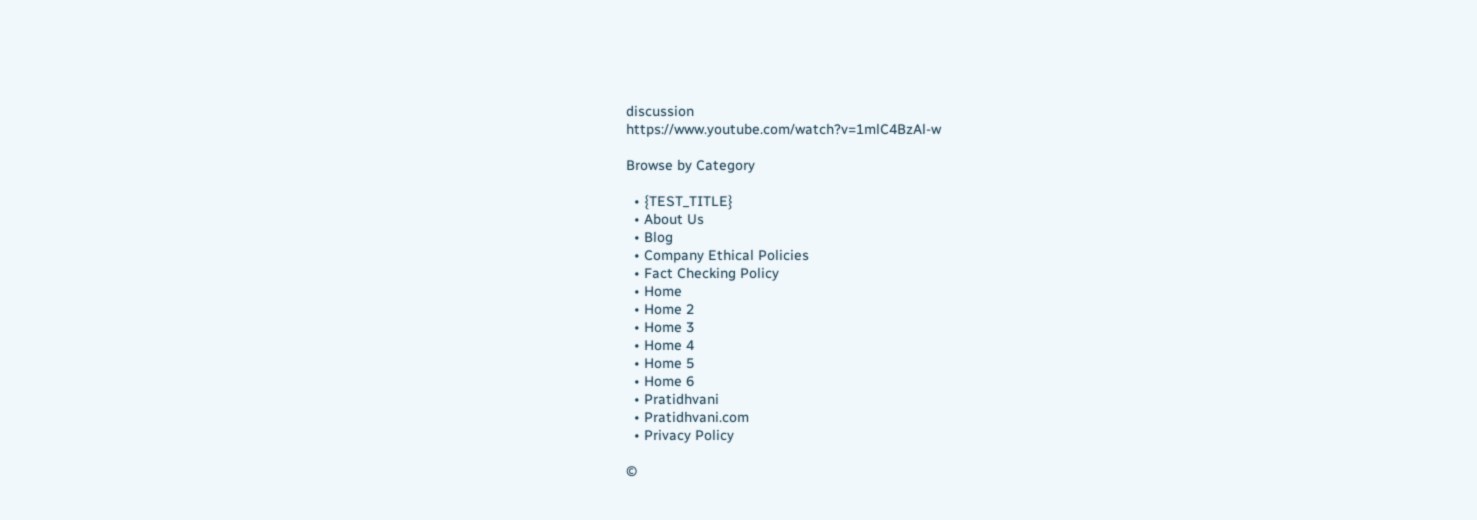discussion
https://www.youtube.com/watch?v=1mlC4BzAl-w

Browse by Category

  • {TEST_TITLE}
  • About Us
  • Blog
  • Company Ethical Policies
  • Fact Checking Policy
  • Home
  • Home 2
  • Home 3
  • Home 4
  • Home 5
  • Home 6
  • Pratidhvani
  • Pratidhvani.com
  • Privacy Policy

©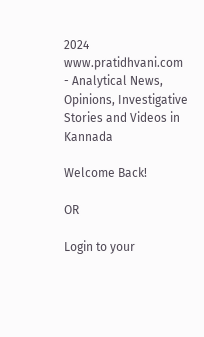2024 www.pratidhvani.com - Analytical News, Opinions, Investigative Stories and Videos in Kannada

Welcome Back!

OR

Login to your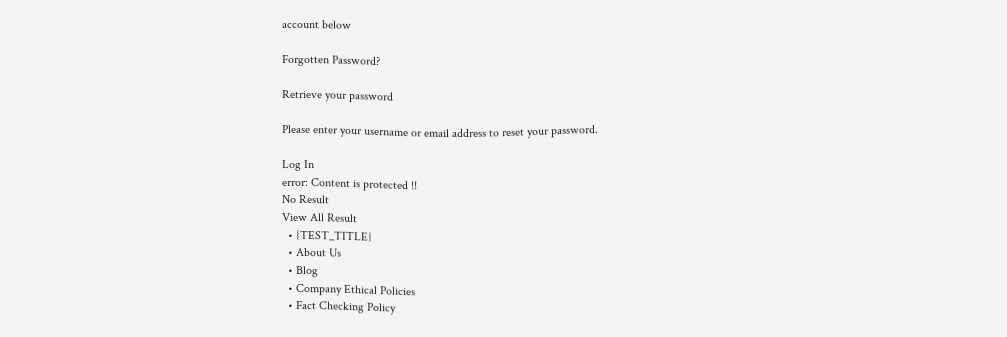account below

Forgotten Password?

Retrieve your password

Please enter your username or email address to reset your password.

Log In
error: Content is protected !!
No Result
View All Result
  • {TEST_TITLE}
  • About Us
  • Blog
  • Company Ethical Policies
  • Fact Checking Policy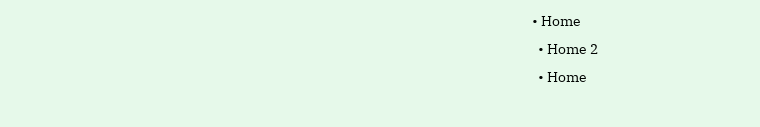• Home
  • Home 2
  • Home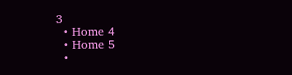3
  • Home 4
  • Home 5
  •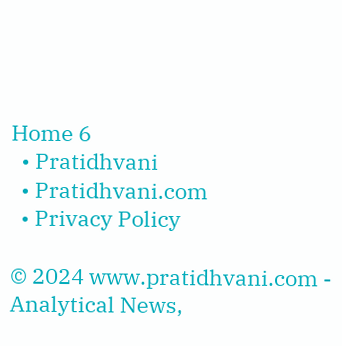Home 6
  • Pratidhvani
  • Pratidhvani.com
  • Privacy Policy

© 2024 www.pratidhvani.com - Analytical News,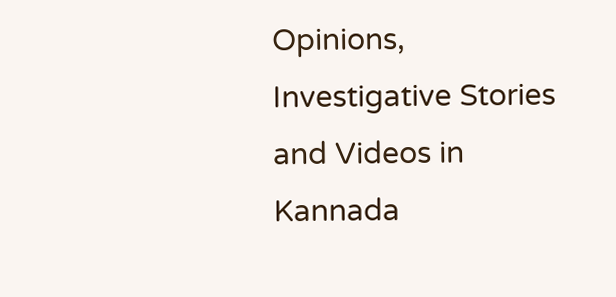Opinions, Investigative Stories and Videos in Kannada